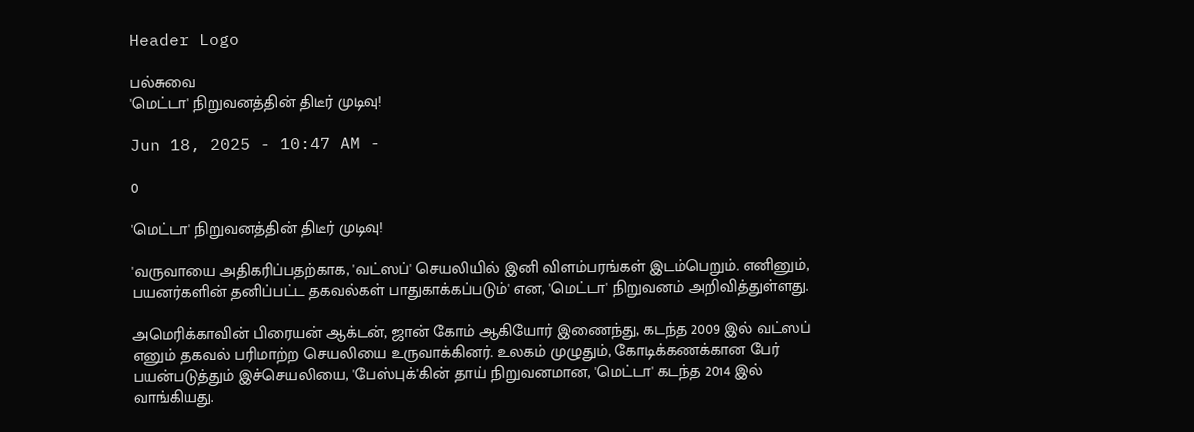Header Logo

பல்சுவை
'மெட்டா' நிறுவனத்தின் திடீர் முடிவு!

Jun 18, 2025 - 10:47 AM -

0

'மெட்டா' நிறுவனத்தின் திடீர் முடிவு!

'வருவாயை அதிகரிப்பதற்காக, 'வட்ஸப்' செயலியில் இனி விளம்பரங்கள் இடம்பெறும். எனினும், பயனர்களின் தனிப்பட்ட தகவல்கள் பாதுகாக்கப்படும்' என, 'மெட்டா' நிறுவனம் அறிவித்துள்ளது.

அமெரிக்காவின் பிரையன் ஆக்டன், ஜான் கோம் ஆகியோர் இணைந்து, கடந்த 2009 இல் வட்ஸப் எனும் தகவல் பரிமாற்ற செயலியை உருவாக்கினர். உலகம் முழுதும், கோடிக்கணக்கான பேர் பயன்படுத்தும் இச்செயலியை, 'பேஸ்புக்'கின் தாய் நிறுவனமான, 'மெட்டா' கடந்த 2014 இல் வாங்கியது.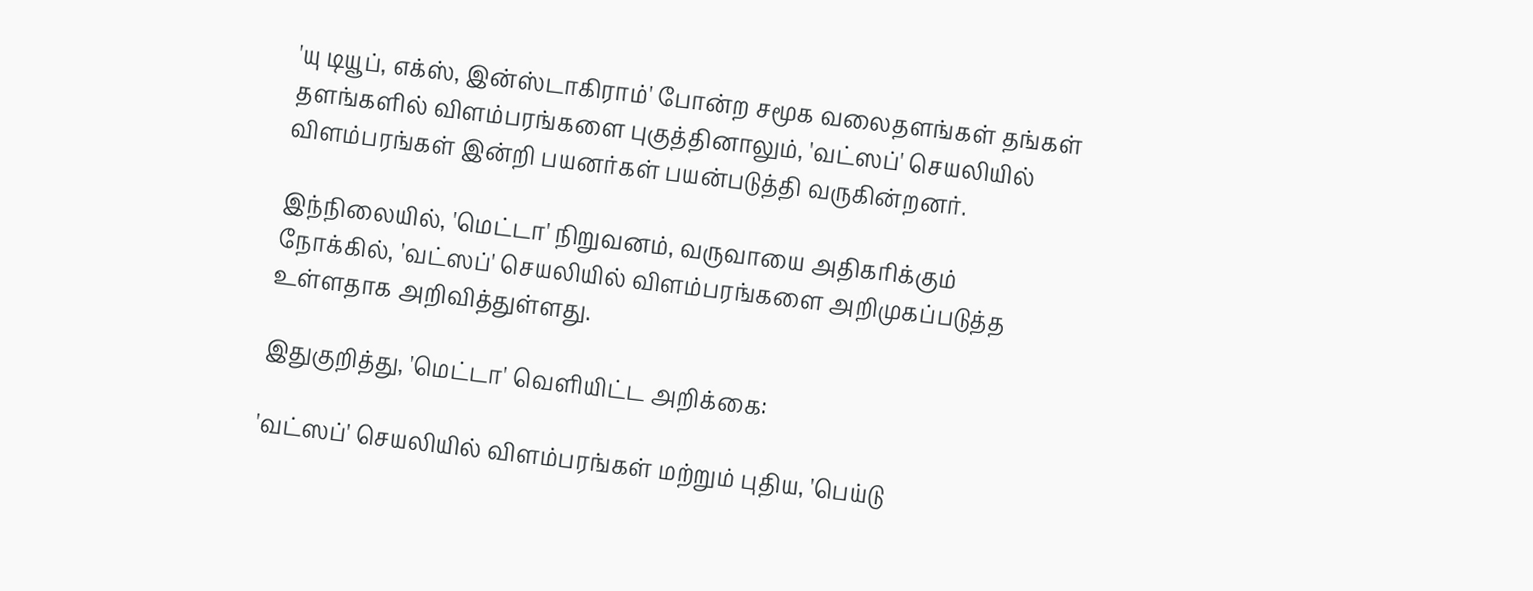'யு டியூப், எக்ஸ், இன்ஸ்டாகிராம்' போன்ற சமூக வலைதளங்கள் தங்கள் தளங்களில் விளம்பரங்களை புகுத்தினாலும், 'வட்ஸப்' செயலியில் விளம்பரங்கள் இன்றி பயனர்கள் பயன்படுத்தி வருகின்றனர்.

இந்நிலையில், 'மெட்டா' நிறுவனம், வருவாயை அதிகரிக்கும் நோக்கில், 'வட்ஸப்' செயலியில் விளம்பரங்களை அறிமுகப்படுத்த உள்ளதாக அறிவித்துள்ளது.

இதுகுறித்து, 'மெட்டா' வெளியிட்ட அறிக்கை:

'வட்ஸப்' செயலியில் விளம்பரங்கள் மற்றும் புதிய, 'பெய்டு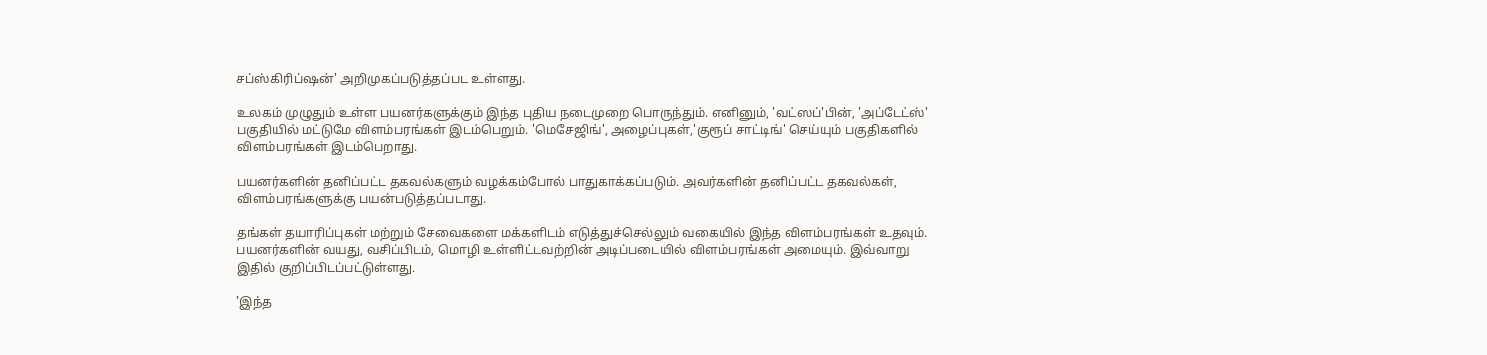சப்ஸ்கிரிப்ஷன்' அறிமுகப்படுத்தப்பட உள்ளது.

உலகம் முழுதும் உள்ள பயனர்களுக்கும் இந்த புதிய நடைமுறை பொருந்தும். எனினும், 'வட்ஸப்'பின், 'அப்டேட்ஸ்' பகுதியில் மட்டுமே விளம்பரங்கள் இடம்பெறும். 'மெசேஜிங்', அழைப்புகள்,'குரூப் சாட்டிங்' செய்யும் பகுதிகளில் விளம்பரங்கள் இடம்பெறாது.

பயனர்களின் தனிப்பட்ட தகவல்களும் வழக்கம்போல் பாதுகாக்கப்படும். அவர்களின் தனிப்பட்ட தகவல்கள், விளம்பரங்களுக்கு பயன்படுத்தப்படாது.

தங்கள் தயாரிப்புகள் மற்றும் சேவைகளை மக்களிடம் எடுத்துச்செல்லும் வகையில் இந்த விளம்பரங்கள் உதவும். பயனர்களின் வயது, வசிப்பிடம், மொழி உள்ளிட்டவற்றின் அடிப்படையில் விளம்பரங்கள் அமையும். இவ்வாறு இதில் குறிப்பிடப்பட்டுள்ளது.

'இந்த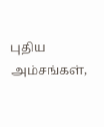புதிய அம்சங்கள்,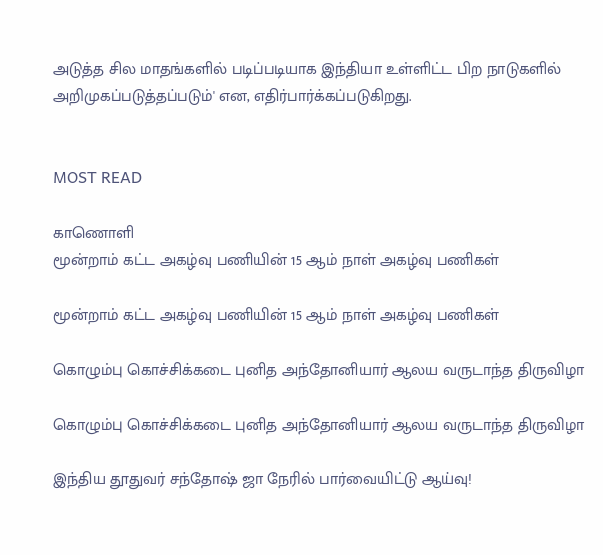அடுத்த சில மாதங்களில் படிப்படியாக இந்தியா உள்ளிட்ட பிற நாடுகளில் அறிமுகப்படுத்தப்படும்' என, எதிர்பார்க்கப்படுகிறது.


MOST READ

காணொளி
மூன்றாம் கட்ட அகழ்வு பணியின் 15 ஆம் நாள் அகழ்வு பணிகள்

மூன்றாம் கட்ட அகழ்வு பணியின் 15 ஆம் நாள் அகழ்வு பணிகள்

கொழும்பு கொச்சிக்கடை புனித அந்தோனியார் ஆலய வருடாந்த திருவிழா

கொழும்பு கொச்சிக்கடை புனித அந்தோனியார் ஆலய வருடாந்த திருவிழா

இந்திய தூதுவர் சந்தோஷ் ஜா நேரில் பார்வையிட்டு ஆய்வு!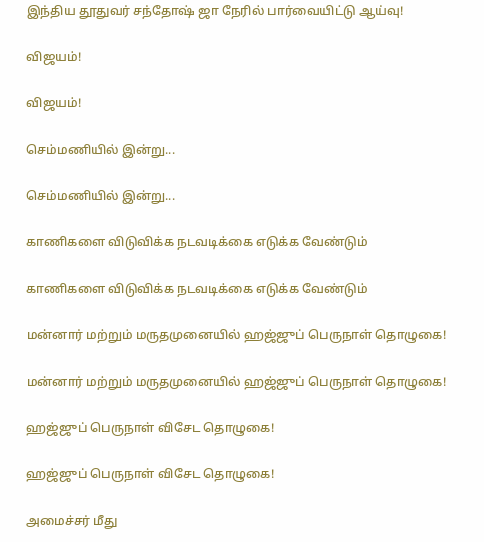இந்திய தூதுவர் சந்தோஷ் ஜா நேரில் பார்வையிட்டு ஆய்வு!

விஜயம்!

விஜயம்!

செம்மணியில் இன்று...

செம்மணியில் இன்று...

காணிகளை விடுவிக்க நடவடிக்கை எடுக்க வேண்டும்

காணிகளை விடுவிக்க நடவடிக்கை எடுக்க வேண்டும்

மன்னார் மற்றும் மருதமுனையில் ஹஜ்ஜுப் பெருநாள் தொழுகை!

மன்னார் மற்றும் மருதமுனையில் ஹஜ்ஜுப் பெருநாள் தொழுகை!

ஹஜ்ஜுப் பெருநாள் விசேட தொழுகை!

ஹஜ்ஜுப் பெருநாள் விசேட தொழுகை!

அமைச்சர் மீது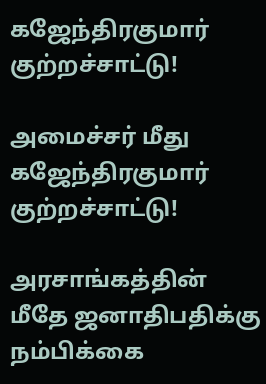கஜேந்திரகுமார் குற்றச்சாட்டு!

அமைச்சர் மீது கஜேந்திரகுமார் குற்றச்சாட்டு!

அரசாங்கத்தின் மீதே ஜனாதிபதிக்கு நம்பிக்கை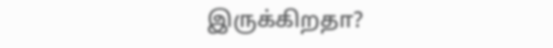இருக்கிறதா?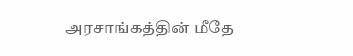அரசாங்கத்தின் மீதே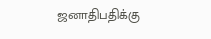ஜனாதிபதிக்கு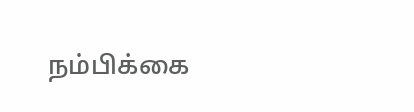நம்பிக்கை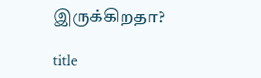இருக்கிறதா?

title